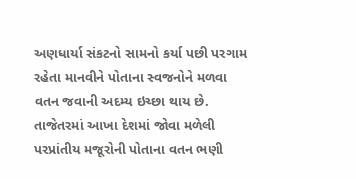અણધાર્યા સંકટનો સામનો કર્યા પછી પરગામ રહેતા માનવીને પોતાના સ્વજનોને મળવા વતન જવાની અદમ્ય ઇચ્છા થાય છે. તાજેતરમાં આખા દેશમાં જોવા મળેલી પરપ્રાંતીય મજૂરોની પોતાના વતન ભણી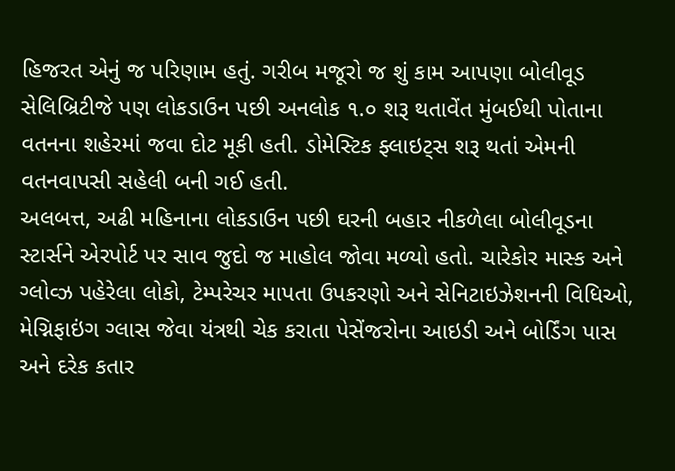હિજરત એનું જ પરિણામ હતું. ગરીબ મજૂરો જ શું કામ આપણા બોલીવૂડ સેલિબ્રિટીજે પણ લોકડાઉન પછી અનલોક ૧.૦ શરૂ થતાવેંત મુંબઈથી પોતાના વતનના શહેરમાં જવા દોટ મૂકી હતી. ડોમેસ્ટિક ફ્લાઇટ્સ શરૂ થતાં એમની વતનવાપસી સહેલી બની ગઈ હતી.
અલબત્ત, અઢી મહિનાના લોકડાઉન પછી ઘરની બહાર નીકળેલા બોલીવૂડના સ્ટાર્સને એરપોર્ટ પર સાવ જુદો જ માહોલ જોવા મળ્યો હતો. ચારેકોર માસ્ક અને ગ્લોવ્ઝ પહેરેલા લોકો, ટેમ્પરેચર માપતા ઉપકરણો અને સેનિટાઇઝેશનની વિધિઓ, મેગ્નિફાઇંગ ગ્લાસ જેવા યંત્રથી ચેક કરાતા પેસેંજરોના આઇડી અને બોર્ડિંગ પાસ અને દરેક કતાર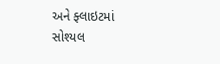અને ફ્લાઇટમાં સોશ્યલ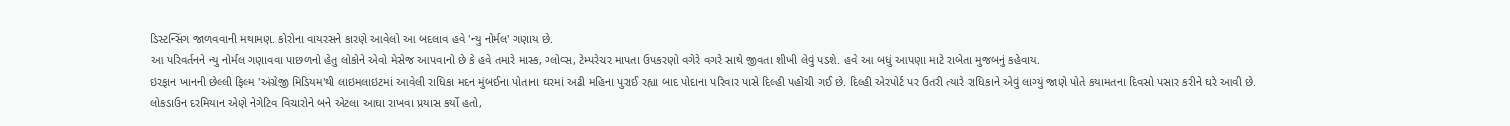ડિસ્ટન્સિંગ જાળવવાની મથામણ. કોરોના વાયરસને કારણે આવેલો આ બદલાવ હવે 'ન્યુ નોર્મલ' ગણાય છે.
આ પરિવર્તનને ન્યુ નોર્મલ ગણાવવા પાછળનો હેતુ લોકોને એવો મેસેજ આપવાનો છે કે હવે તમારે માસ્ક, ગ્લોવ્સ, ટેમ્પરેચર માપતા ઉપકરણો વગેરે વગરે સાથે જીવતા શીખી લેવું પડશે. હવે આ બધું આપણા માટે રાબેતા મુજબનું કહેવાય.
ઇરફાન ખાનની છેલ્લી ફિલ્મ 'અંગ્રેજી મિડિયમ'થી લાઇમલાઇટમાં આવેલી રાધિકા મદન મુંબઈના પોતાના ઘરમાં અઢી મહિના પુરાઈ રહ્યા બાદ પોદાના પરિવાર પાસે દિલ્હી પહોંચી ગઈ છે. દિલ્હી એરપોર્ટ પર ઉતરી ત્યારે રાધિકાને એવું લાગ્યું જાણે પોતે કયામતના દિવસો પસાર કરીને ઘરે આવી છે.
લોકડાઉન દરમિયાન એણે નેગેટિવ વિચારોને બને એટલા આઘા રાખવા પ્રયાસ કર્યો હતો,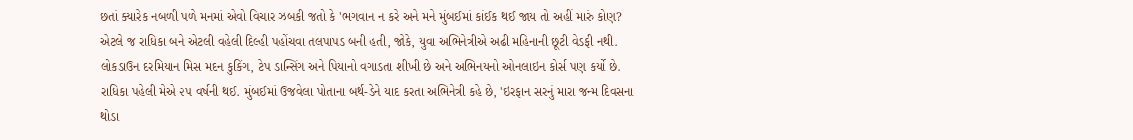છતાં ક્યારેક નબળી પળે મનમાં એવો વિચાર ઝબકી જતો કે 'ભગવાન ન કરે અને મને મુંબઈમાં કાંઈક થઈ જાય તો અહીં મારું કોણ? એટલે જ રાધિકા બને એટલી વહેલી દિલ્હી પહોંચવા તલપાપડ બની હતી, જોકે, યુવા અભિનેત્રીએ અઢી મહિનાની છૂટી વેડફી નથી. લોકડાઉન દરમિયાન મિસ મદન કુકિંગ, ટેપ ડાન્સિંગ અને પિયાનો વગાડતા શીખી છે અને અભિનયનો ઓનલાઇન કોર્સ પણ કર્યો છે.
રાધિકા પહેલી મેએ ૨૫ વર્ષની થઈ. મુંબઈમાં ઉજવેલા પોતાના બર્થ-ડેને યાદ કરતા અભિનેત્રી કહે છે, 'ઇરફાન સરનું મારા જન્મ દિવસના થોડા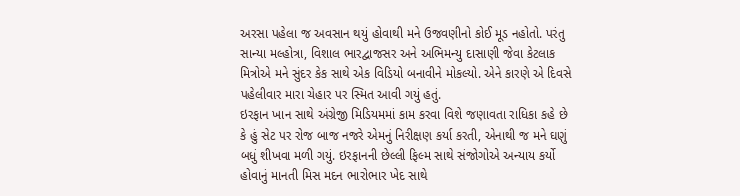અરસા પહેલા જ અવસાન થયું હોવાથી મને ઉજવણીનો કોઈ મૂડ નહોતો. પરંતુ સાન્યા મલ્હોત્રા, વિશાલ ભારદ્વાજસર અને અભિમન્યુ દાસાણી જેવા કેટલાક મિત્રોએ મને સુંદર કેક સાથે એક વિડિયો બનાવીને મોકલ્યો. એને કારણે એ દિવસે પહેલીવાર મારા ચેહાર પર સ્મિત આવી ગયું હતું.
ઇરફાન ખાન સાથે અંગ્રેજી મિડિયમમાં કામ કરવા વિશે જણાવતા રાધિકા કહે છે કે હું સેટ પર રોજ બાજ નજરે એમનું નિરીક્ષણ કર્યા કરતી, એનાથી જ મને ઘણું બધું શીખવા મળી ગયું. ઇરફાનની છેલ્લી ફિલ્મ સાથે સંજોગોએ અન્યાય કર્યો હોવાનું માનતી મિસ મદન ભારોભાર ખેદ સાથે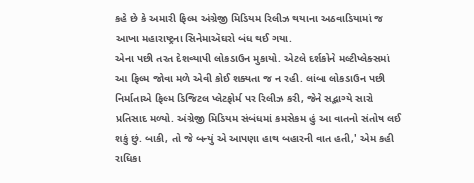કહે છે કે અમારી ફિલ્મ અંગ્રેજી મિડિયમ રિલીઝ થયાના અઠવાડિયામાં જ આખા મહારાષ્ટ્રના સિનેમાઍઘરો બંધ થઈ ગયા.
એના પછી તરત દેશવ્યાપી લોકડાઉન મુકાયો. એટલે દર્શકોને મલ્ટીપ્લેક્સમાં આ ફિલ્મ જોવા મળે એવી કોઈ શક્યતા જ ન રહી. લાંબા લોકડાઉન પછી નિર્માતાએ ફિલ્મ ડિજિટલ પ્લેટફોર્મ પર રિલીઝ કરી, જેને સદ્ભાગ્યે સારો પ્રતિસાદ મળ્યો. અંગ્રેજી મિડિયમ સંબંધમાં કમસેકમ હું આ વાતનો સંતોષ લઈ શકું છું. બાકી, તો જે બન્યું એ આપણા હાથ બહારની વાત હતી,' એમ કહી રાધિકા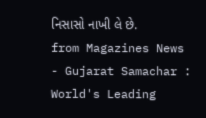નિસાસો નાખી લે છે.
from Magazines News - Gujarat Samachar : World's Leading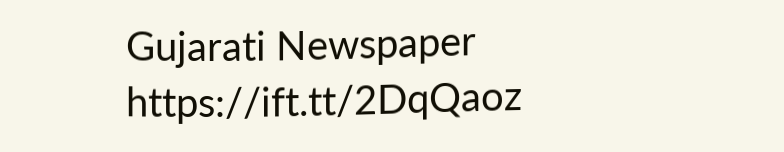Gujarati Newspaper https://ift.tt/2DqQaoz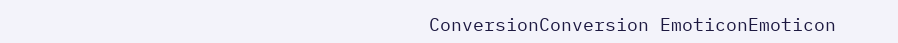ConversionConversion EmoticonEmoticon